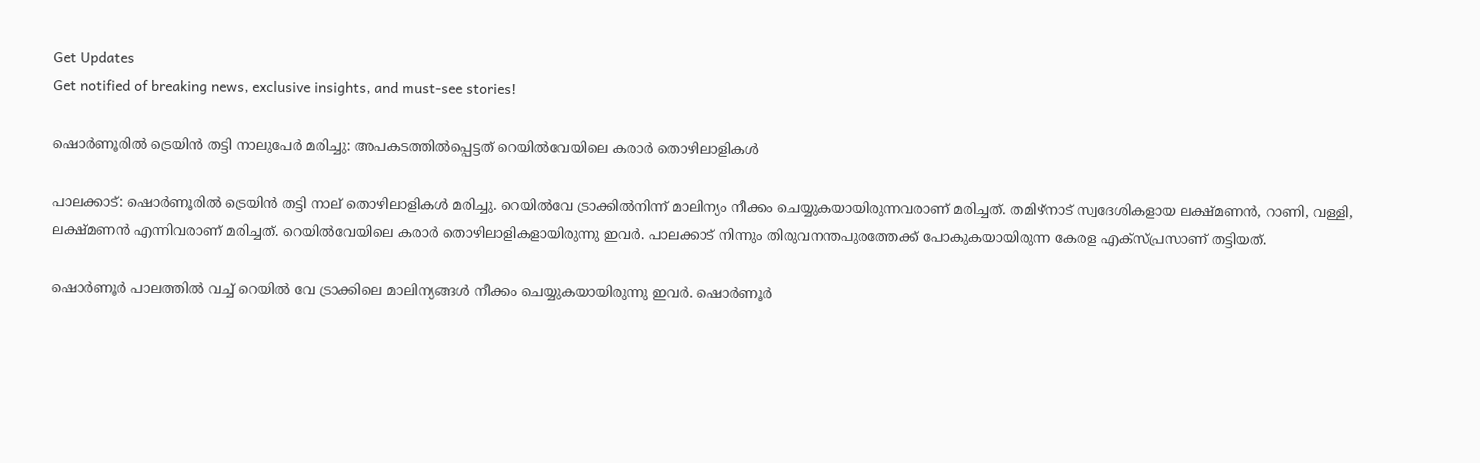Get Updates
Get notified of breaking news, exclusive insights, and must-see stories!

ഷൊർണൂരില്‍ ട്രെയിന്‍ തട്ടി നാലുപേർ മരിച്ചു: അപകടത്തില്‍പ്പെട്ടത് റെയില്‍വേയിലെ കരാർ തൊഴിലാളികള്‍

പാലക്കാട്: ഷൊർണൂരില്‍ ട്രെയിന്‍ തട്ടി നാല് തൊഴിലാളികള്‍ മരിച്ചു. റെയിൽവേ ട്രാക്കിൽനിന്ന് മാലിന്യം നീക്കം ചെയ്യുകയായിരുന്നവരാണ് മരിച്ചത്. തമിഴ്‌നാട് സ്വദേശികളായ ലക്ഷ്മണൻ, റാണി, വള്ളി, ലക്ഷ്മണൻ എന്നിവരാണ് മരിച്ചത്. റെയില്‍വേയിലെ കരാർ തൊഴിലാളികളായിരുന്നു ഇവർ. പാലക്കാട് നിന്നും തിരുവനന്തപുരത്തേക്ക് പോകുകയായിരുന്ന കേരള എക്സ്പ്രസാണ് തട്ടിയത്.

ഷൊർണൂർ പാലത്തില്‍ വച്ച് റെയില്‍ വേ ട്രാക്കിലെ മാലിന്യങ്ങള്‍ നീക്കം ചെയ്യുകയായിരുന്നു ഇവർ. ഷൊർണൂർ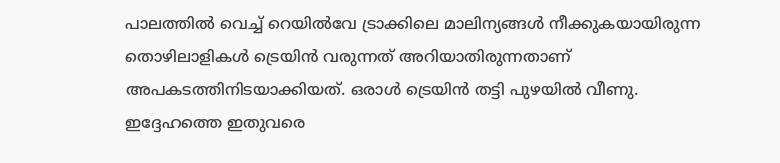പാലത്തില്‍ വെച്ച് റെയില്‍വേ ട്രാക്കിലെ മാലിന്യങ്ങള്‍ നീക്കുകയായിരുന്ന തൊഴിലാളികള്‍ ട്രെയിന്‍ വരുന്നത് അറിയാതിരുന്നതാണ് അപകടത്തിനിടയാക്കിയത്. ഒരാള്‍ ട്രെയിന്‍ തട്ടി പുഴയില്‍ വീണു. ഇദ്ദേഹത്തെ ഇതുവരെ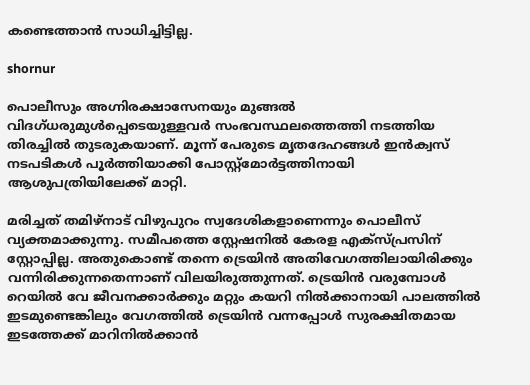കണ്ടെത്താന്‍ സാധിച്ചിട്ടില്ല.

shornur

പൊലീസും അഗ്നിരക്ഷാസേനയും മുങ്ങൽ വിദഗ്ധരുമുൾപ്പെടെയുള്ളവർ സംഭവസ്ഥലത്തെത്തി നടത്തിയ തിരച്ചില്‍ തുടരുകയാണ്. മൂന്ന് പേരുടെ മൃതദേഹങ്ങള്‍ ഇന്‍ക്വസ് നടപടികള്‍ പൂർത്തിയാക്കി പോസ്റ്റ്മോർട്ടത്തിനായി ആശുപത്രിയിലേക്ക് മാറ്റി.

മരിച്ചത് തമിഴ്നാട് വിഴുപുറം സ്വദേശികളാണെന്നും പൊലീസ് വ്യക്തമാക്കുന്നു. സമീപത്തെ സ്റ്റേഷനില്‍ കേരള എക്സ്പ്രസിന് സ്റ്റോപ്പില്ല. അതുകൊണ്ട് തന്നെ ട്രെയിന്‍ അതിവേഗത്തിലായിരിക്കും വന്നിരിക്കുന്നതെന്നാണ് വിലയിരുത്തുന്നത്. ട്രെയിന്‍ വരുമ്പോള്‍ റെയില്‍ വേ ജീവനക്കാർക്കും മറ്റും കയറി നില്‍ക്കാനായി പാലത്തില്‍ ഇടമുണ്ടെങ്കിലും വേഗത്തില്‍ ട്രെയിന്‍ വന്നപ്പോള്‍ സുരക്ഷിതമായ ഇടത്തേക്ക് മാറിനില്‍ക്കാന്‍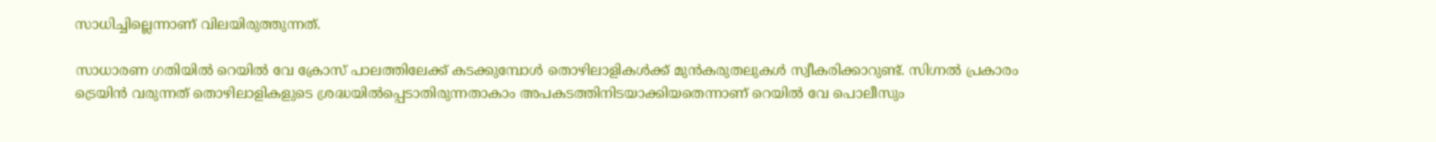സാധിച്ചില്ലെന്നാണ് വിലയിരുത്തുന്നത്.

സാധാരണ ഗതിയില്‍ റെയില്‍ വേ ക്രോസ് പാലത്തിലേക്ക് കടക്കുമ്പോള്‍ തൊഴിലാളികള്‍ക്ക് മുന്‍കരുതലുകള്‍ സ്വീകരിക്കാറുണ്ട്. സിഗ്നല്‍ പ്രകാരം ട്രെയിന്‍ വരുന്നത് തൊഴിലാളികളുടെ ശ്രദ്ധയില്‍പ്പെടാതിരുന്നതാകാം അപകടത്തിനിടയാക്കിയതെന്നാണ് റെയില്‍ വേ പൊലീസും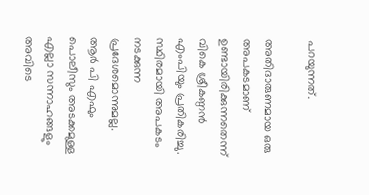പറയുന്നത്.

അതിദാരുണമായ ഒരു അപകടമാണ് ഉണ്ടായിരിക്കുന്നതെന്ന് വികെ ശ്രീകണ്ഠന്‍ എംപിയും പ്രതികരിച്ചു. സ്ഥിരമായി അപകടം നടക്കുന്ന പ്രദേശമൊന്നുമല്ല. ആർ പി എഫും പൊലീസും അടക്കമുള്ള എല്ലാ സന്നാഹങ്ങളും അവിടെ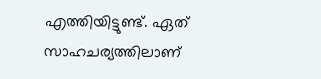എത്തിയിട്ടുണ്ട്. ഏത് സാഹചര്യത്തിലാണ്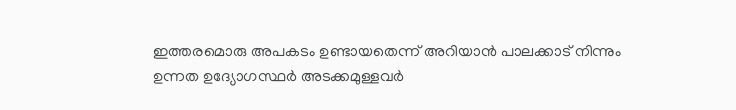ഇത്തരമൊരു അപകടം ഉണ്ടായതെന്ന് അറിയാന്‍ പാലക്കാട് നിന്നും ഉന്നത ഉദ്യോഗസ്ഥർ അടക്കമുള്ളവർ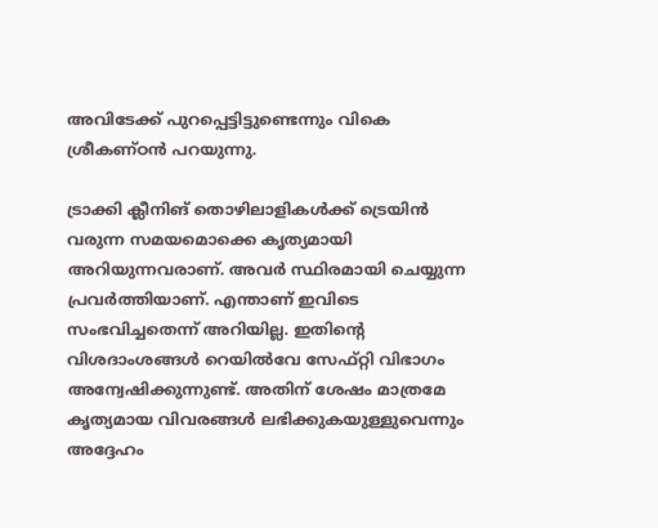അവിടേക്ക് പുറപ്പെട്ടിട്ടുണ്ടെന്നും വികെ ശ്രീകണ്ഠന്‍ പറയുന്നു.

ട്രാക്കി ക്ലീനിങ് തൊഴിലാളികള്‍ക്ക് ട്രെയിന്‍ വരുന്ന സമയമൊക്കെ കൃത്യമായി അറിയുന്നവരാണ്. അവർ സ്ഥിരമായി ചെയ്യുന്ന പ്രവർത്തിയാണ്. എന്താണ് ഇവിടെ സംഭവിച്ചതെന്ന് അറിയില്ല. ഇതിന്റെ വിശദാംശങ്ങള്‍ റെയില്‍വേ സേഫ്റ്റി വിഭാഗം അന്വേഷിക്കുന്നുണ്ട്. അതിന് ശേഷം മാത്രമേ കൃത്യമായ വിവരങ്ങള്‍ ലഭിക്കുകയുള്ളുവെന്നും അദ്ദേഹം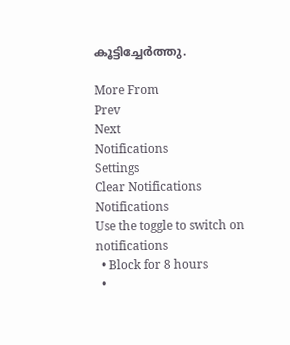കൂട്ടിച്ചേർത്തു.

More From
Prev
Next
Notifications
Settings
Clear Notifications
Notifications
Use the toggle to switch on notifications
  • Block for 8 hours
  •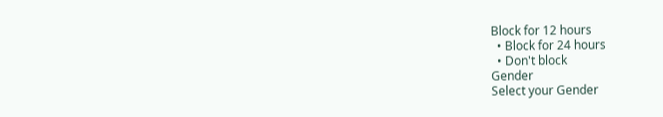Block for 12 hours
  • Block for 24 hours
  • Don't block
Gender
Select your Gender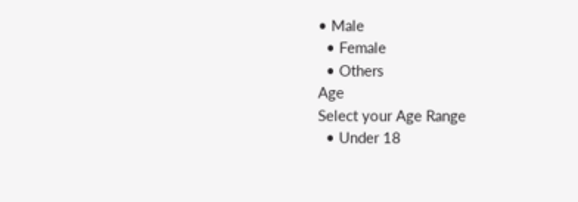• Male
  • Female
  • Others
Age
Select your Age Range
  • Under 18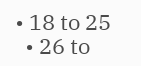• 18 to 25
  • 26 to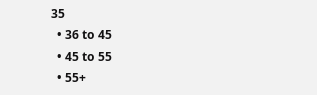35
  • 36 to 45
  • 45 to 55
  • 55+